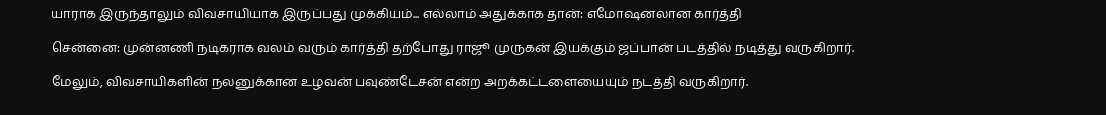யாராக இருந்தாலும் விவசாயியாக இருப்பது முக்கியம்... எல்லாம் அதுக்காக தான்: எமோஷனலான கார்த்தி

சென்னை: முன்னணி நடிகராக வலம் வரும் கார்த்தி தற்போது ராஜூ முருகன் இயக்கும் ஜப்பான் படத்தில் நடித்து வருகிறார்.

மேலும், விவசாயிகளின் நலனுக்கான உழவன் பவுண்டேசன் என்ற அறக்கட்டளையையும் நடத்தி வருகிறார்.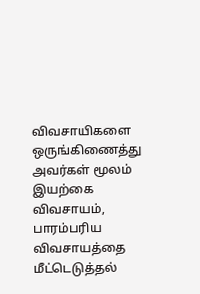விவசாயிகளை ஒருங்கிணைத்து அவர்கள் மூலம் இயற்கை விவசாயம், பாரம்பரிய விவசாயத்தை மீட்டெடுத்தல்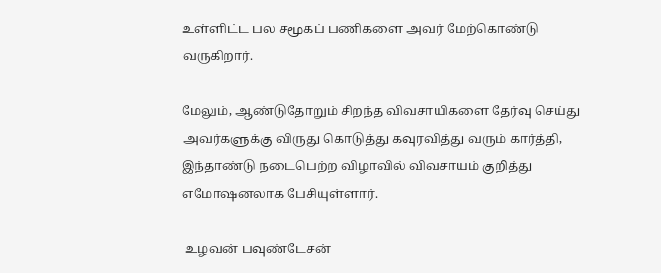உள்ளிட்ட பல சமூகப் பணிகளை அவர் மேற்கொண்டு வருகிறார்.

மேலும், ஆண்டுதோறும் சிறந்த விவசாயிகளை தேர்வு செய்து அவர்களுக்கு விருது கொடுத்து கவுரவித்து வரும் கார்த்தி, இந்தாண்டு நடைபெற்ற விழாவில் விவசாயம் குறித்து எமோஷனலாக பேசியுள்ளார்.

 உழவன் பவுண்டேசன்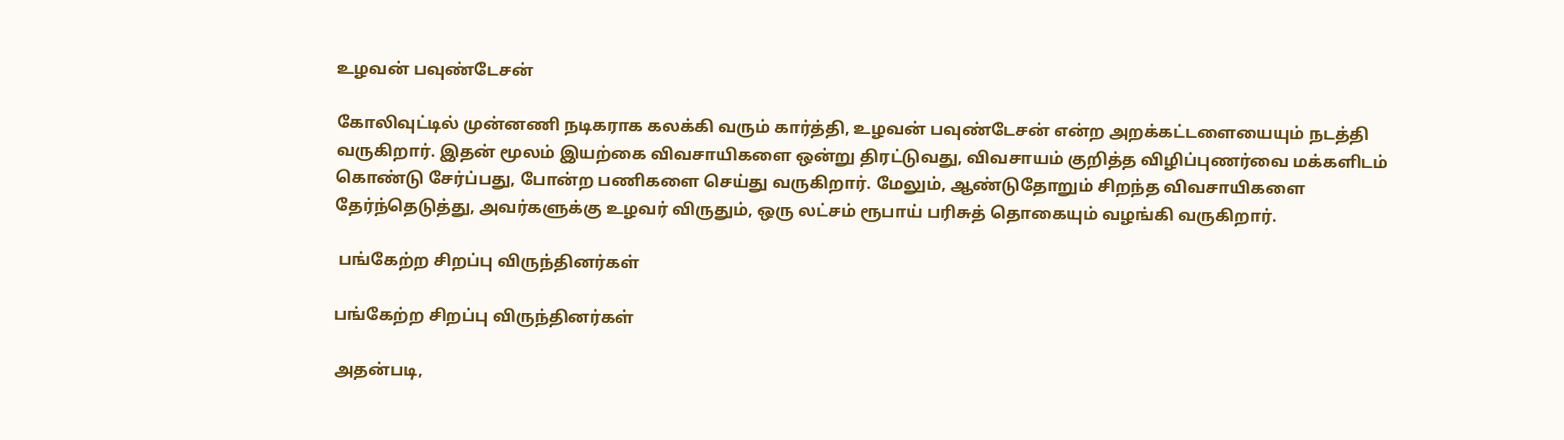உழவன் பவுண்டேசன்

கோலிவுட்டில் முன்னணி நடிகராக கலக்கி வரும் கார்த்தி, உழவன் பவுண்டேசன் என்ற அறக்கட்டளையையும் நடத்தி வருகிறார். இதன் மூலம் இயற்கை விவசாயிகளை ஒன்று திரட்டுவது, விவசாயம் குறித்த விழிப்புணர்வை மக்களிடம் கொண்டு சேர்ப்பது, போன்ற பணிகளை செய்து வருகிறார். மேலும், ஆண்டுதோறும் சிறந்த விவசாயிகளை தேர்ந்தெடுத்து, அவர்களுக்கு உழவர் விருதும், ஒரு லட்சம் ரூபாய் பரிசுத் தொகையும் வழங்கி வருகிறார்.

 பங்கேற்ற சிறப்பு விருந்தினர்கள்

பங்கேற்ற சிறப்பு விருந்தினர்கள்

அதன்படி,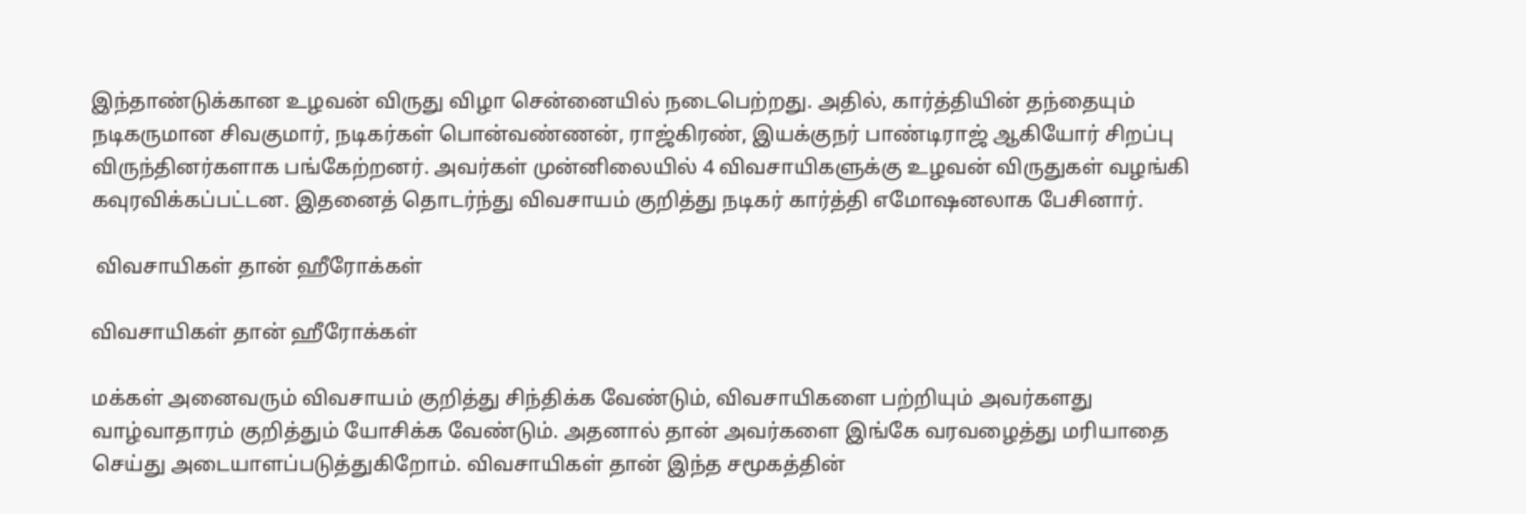இந்தாண்டுக்கான உழவன் விருது விழா சென்னையில் நடைபெற்றது. அதில், கார்த்தியின் தந்தையும் நடிகருமான சிவகுமார், நடிகர்கள் பொன்வண்ணன், ராஜ்கிரண், இயக்குநர் பாண்டிராஜ் ஆகியோர் சிறப்பு விருந்தினர்களாக பங்கேற்றனர். அவர்கள் முன்னிலையில் 4 விவசாயிகளுக்கு உழவன் விருதுகள் வழங்கி கவுரவிக்கப்பட்டன. இதனைத் தொடர்ந்து விவசாயம் குறித்து நடிகர் கார்த்தி எமோஷனலாக பேசினார்.

 விவசாயிகள் தான் ஹீரோக்கள்

விவசாயிகள் தான் ஹீரோக்கள்

மக்கள் அனைவரும் விவசாயம் குறித்து சிந்திக்க வேண்டும், விவசாயிகளை பற்றியும் அவர்களது வாழ்வாதாரம் குறித்தும் யோசிக்க வேண்டும். அதனால் தான் அவர்களை இங்கே வரவழைத்து மரியாதை செய்து அடையாளப்படுத்துகிறோம். விவசாயிகள் தான் இந்த சமூகத்தின்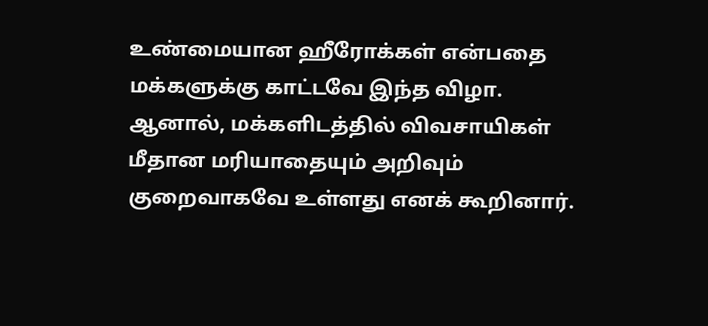உண்மையான ஹீரோக்கள் என்பதை மக்களுக்கு காட்டவே இந்த விழா. ஆனால், மக்களிடத்தில் விவசாயிகள் மீதான மரியாதையும் அறிவும் குறைவாகவே உள்ளது எனக் கூறினார்.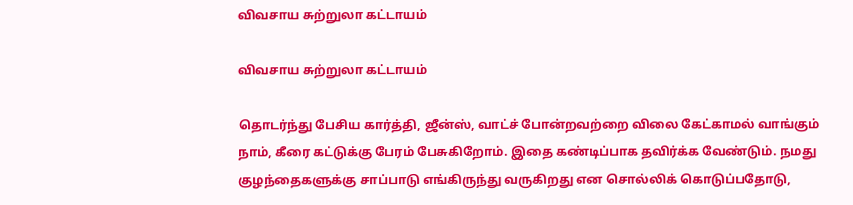விவசாய சுற்றுலா கட்டாயம்

விவசாய சுற்றுலா கட்டாயம்

தொடர்ந்து பேசிய கார்த்தி, ஜீன்ஸ், வாட்ச் போன்றவற்றை விலை கேட்காமல் வாங்கும் நாம், கீரை கட்டுக்கு பேரம் பேசுகிறோம். இதை கண்டிப்பாக தவிர்க்க வேண்டும். நமது குழந்தைகளுக்கு சாப்பாடு எங்கிருந்து வருகிறது என சொல்லிக் கொடுப்பதோடு,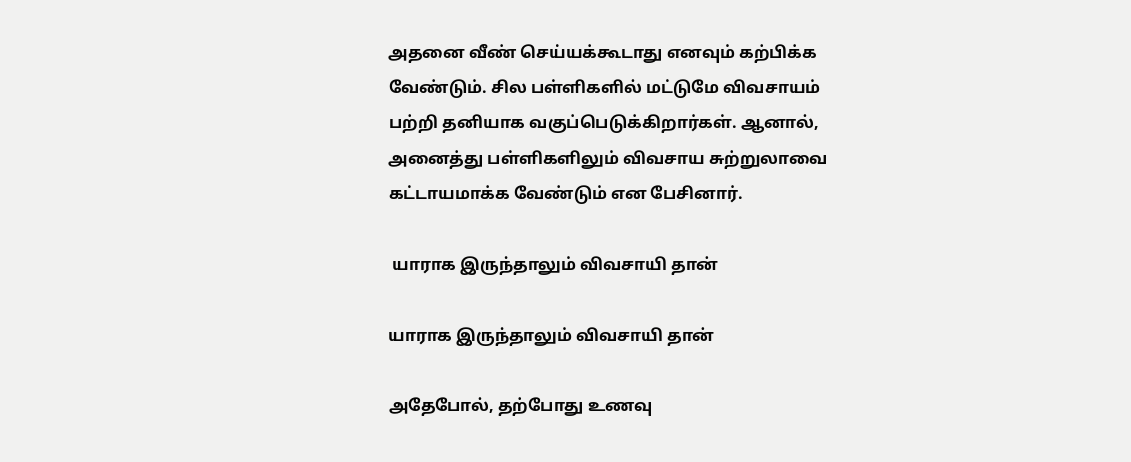அதனை வீண் செய்யக்கூடாது எனவும் கற்பிக்க வேண்டும். சில பள்ளிகளில் மட்டுமே விவசாயம் பற்றி தனியாக வகுப்பெடுக்கிறார்கள். ஆனால், அனைத்து பள்ளிகளிலும் விவசாய சுற்றுலாவை கட்டாயமாக்க வேண்டும் என பேசினார்.

 யாராக இருந்தாலும் விவசாயி தான்

யாராக இருந்தாலும் விவசாயி தான்

அதேபோல், தற்போது உணவு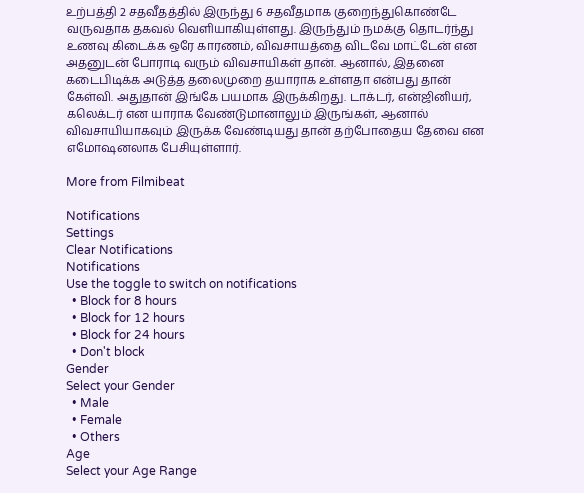உற்பத்தி 2 சதவீதத்தில் இருந்து 6 சதவீதமாக குறைந்துகொண்டே வருவதாக தகவல் வெளியாகியுள்ளது. இருந்தும் நமக்கு தொடர்ந்து உணவு கிடைக்க ஒரே காரணம், விவசாயத்தை விடவே மாட்டேன் என அதனுடன் போராடி வரும் விவசாயிகள் தான். ஆனால், இதனை கடைபிடிக்க அடுத்த தலைமுறை தயாராக உள்ளதா என்பது தான் கேள்வி. அதுதான் இங்கே பயமாக இருக்கிறது. டாக்டர், என்ஜினியர், கலெக்டர் என யாராக வேண்டுமானாலும் இருங்கள், ஆனால் விவசாயியாகவும் இருக்க வேண்டியது தான் தற்போதைய தேவை என எமோஷனலாக பேசியுள்ளார்.

More from Filmibeat

Notifications
Settings
Clear Notifications
Notifications
Use the toggle to switch on notifications
  • Block for 8 hours
  • Block for 12 hours
  • Block for 24 hours
  • Don't block
Gender
Select your Gender
  • Male
  • Female
  • Others
Age
Select your Age Range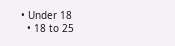• Under 18
  • 18 to 25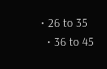• 26 to 35
  • 36 to 45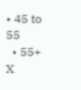• 45 to 55
  • 55+
X